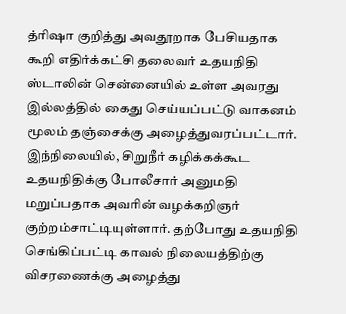த்ரிஷா குறித்து அவதூறாக பேசியதாக கூறி எதிர்க்கட்சி தலைவர் உதயநிதி
ஸ்டாலின் சென்னையில் உள்ள அவரது இல்லத்தில் கைது செய்யப்பட்டு வாகனம் மூலம் தஞ்சைக்கு அழைத்துவரப்பட்டார். இந்நிலையில், சிறுநீர் கழிக்கக்கூட உதயநிதிக்கு போலீசார் அனுமதி மறுப்பதாக அவரின் வழக்கறிஞர் குற்றம்சாட்டியுள்ளார். தற்போது உதயநிதி செங்கிப்பட்டி காவல் நிலையத்திற்கு விசரணைக்கு அழைத்து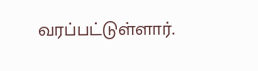வரப்பட்டுள்ளார்.